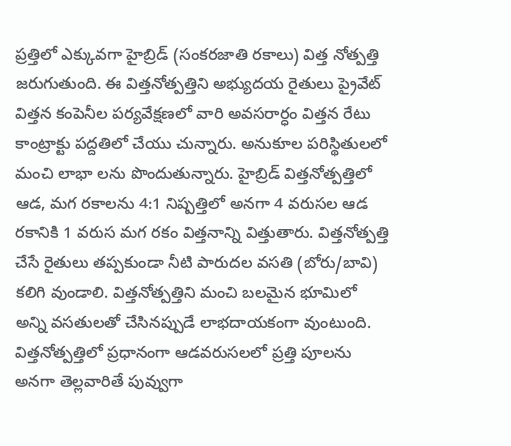ప్రత్తిలో ఎక్కువగా హైబ్రిడ్ (సంకరజాతి రకాలు) విత్త నోత్పత్తి జరుగుతుంది. ఈ విత్తనోత్పత్తిని అభ్యుదయ రైతులు ప్రైవేట్ విత్తన కంపెనీల పర్యవేక్షణలో వారి అవసరార్ధం విత్తన రేటు కాంట్రాక్టు పద్దతిలో చేయు చున్నారు. అనుకూల పరిస్థితులలో మంచి లాభా లను పొందుతున్నారు. హైబ్రిడ్ విత్తనోత్పత్తిలో ఆడ, మగ రకాలను 4:1 నిష్పత్తిలో అనగా 4 వరుసల ఆడ రకానికి 1 వరుస మగ రకం విత్తనాన్ని విత్తుతారు. విత్తనోత్పత్తి చేసే రైతులు తప్పకుండా నీటి పారుదల వసతి (బోరు/బావి) కలిగి వుండాలి. విత్తనోత్పత్తిని మంచి బలమైన భూమిలో అన్ని వసతులతో చేసినప్పుడే లాభదాయకంగా వుంటుంది. విత్తనోత్పత్తిలో ప్రధానంగా ఆడవరుసలలో ప్రత్తి పూలను అనగా తెల్లవారితే పువ్వుగా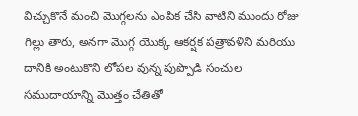విచ్చుకొనే మంచి మొగ్గలను ఎంపిక చేసి వాటిని ముందు రోజు గిల్లు తారు, అనగా మొగ్గ యొక్క ఆకర్షక పత్రావళిని మరియు దానికి అంటుకొని లోపల వున్న పుప్పొడి సంచుల సముదాయాన్ని మొత్తం చేతితో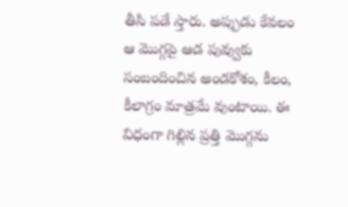తీసి పడే స్తారు. అప్పుడు కేవలం ఆ మొగ్గపై ఆడ పువ్వుకు సంబందించిన అండకోశం, కీలం, కీలాగ్రం మాత్రమే వుంటాయి. ఈ విధంగా గిల్లిన ప్రత్తి మొగ్గను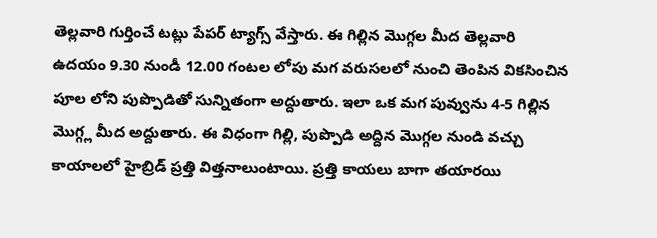తెల్లవారి గుర్తించే టట్లు పేపర్ ట్యాగ్స్ వేస్తారు. ఈ గిల్లిన మొగ్గల మీద తెల్లవారి ఉదయం 9.30 నుండీ 12.00 గంటల లోపు మగ వరుసలలో నుంచి తెంపిన వికసించిన పూల లోని పుప్పొడితో సున్నితంగా అద్దుతారు. ఇలా ఒక మగ పువ్వును 4-5 గిల్లిన మొగ్గ్ల మీద అద్దుతారు. ఈ విధంగా గిల్లి, పుప్పొడి అద్దిన మొగ్గల నుండి వచ్చు కాయాలలో హైబ్రిడ్ ప్రత్తి విత్తనాలుంటాయి. ప్రత్తి కాయలు బాగా తయారయి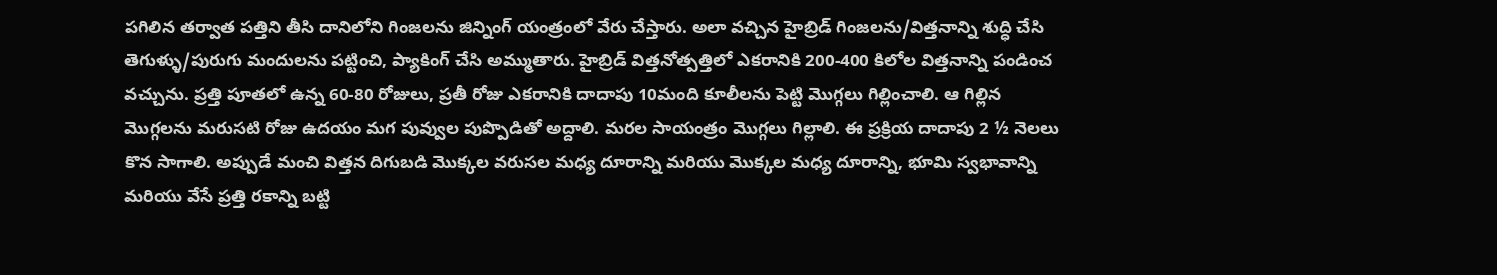పగిలిన తర్వాత పత్తిని తీసి దానిలోని గింజలను జిన్నింగ్ యంత్రంలో వేరు చేస్తారు. అలా వచ్చిన హైబ్రిడ్ గింజలను/విత్తనాన్ని శుద్ధి చేసి తెగుళ్ళు/పురుగు మందులను పట్టించి, ప్యాకింగ్ చేసి అమ్ముతారు. హైబ్రిడ్ విత్తనోత్పత్తిలో ఎకరానికి 200-400 కిలోల విత్తనాన్ని పండించ వచ్చును. ప్రత్తి పూతలో ఉన్న 60-80 రోజులు, ప్రతీ రోజు ఎకరానికి దాదాపు 10మంది కూలీలను పెట్టి మొగ్గలు గిల్లించాలి. ఆ గిల్లిన మొగ్గలను మరుసటి రోజు ఉదయం మగ పువ్వుల పుప్పొడితో అద్దాలి. మరల సాయంత్రం మొగ్గలు గిల్లాలి. ఈ ప్రక్రియ దాదాపు 2 ½ నెలలు కొన సాగాలి. అప్పుడే మంచి విత్తన దిగుబడి మొక్కల వరుసల మధ్య దూరాన్ని మరియు మొక్కల మధ్య దూరాన్ని, భూమి స్వభావాన్ని మరియు వేసే ప్రత్తి రకాన్ని బట్టి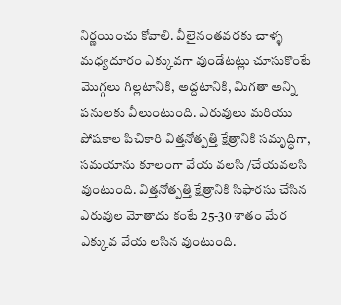నిర్ణయించు కోవాలి. వీలైనంతవరకు చాళ్ళ మధ్యదూరం ఎక్కువగా వుండేటట్లు చూసుకొంటే మొగ్గలు గిల్లటానికి, అద్దటానికి, మిగతా అన్ని పనులకు వీలుంటుంది. ఎరువులు మరియు పోషకాల పిచికారి విత్తనోత్పత్తి క్షేత్రానికి సమృద్ధిగా, సమయాను కూలంగా వేయ వలసి /చేయవలసి వుంటుంది. విత్తనోత్పత్తి క్షేత్రానికి సిఫారసు చేసిన ఎరువుల మోతాదు కంటే 25-30 శాతం మేర ఎక్కువ వేయ లసిన వుంటుంది.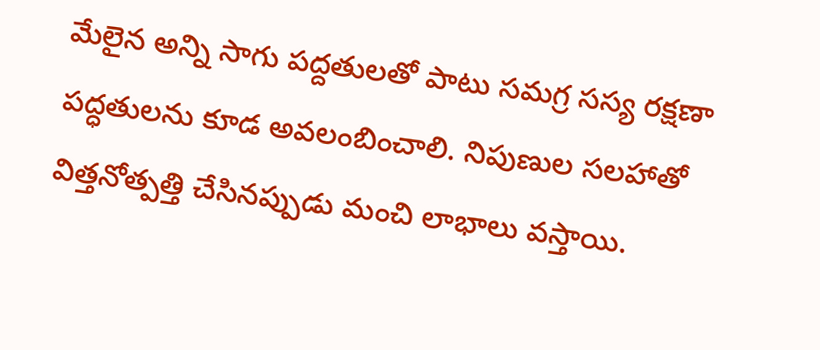మేలైన అన్ని సాగు పద్దతులతో పాటు సమగ్ర సస్య రక్షణా పద్ధతులను కూడ అవలంబించాలి. నిపుణుల సలహాతో విత్తనోత్పత్తి చేసినప్పుడు మంచి లాభాలు వస్తాయి.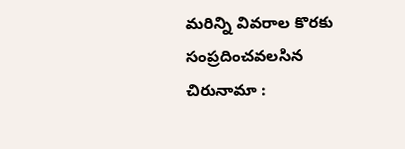మరిన్ని వివరాల కొరకు సంప్రదించవలసిన చిరునామా :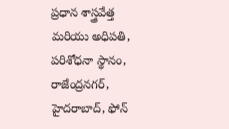ప్రధాన శాస్త్రవేత్త మరియు అధిపతి, పరిశోధనా స్థానం, రాజేంద్రనగర్, హైదరాబాద్, ఫోన్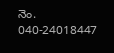నెం. 040-24018447